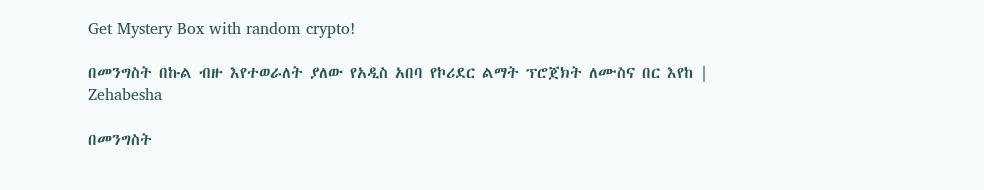Get Mystery Box with random crypto!

በመንግስት በኩል ብዙ እየተወራለት ያለው የአዲስ አበባ የኮሪደር ልማት ፕሮጀክት ለሙስና በር እየከ | Zehabesha

በመንግስት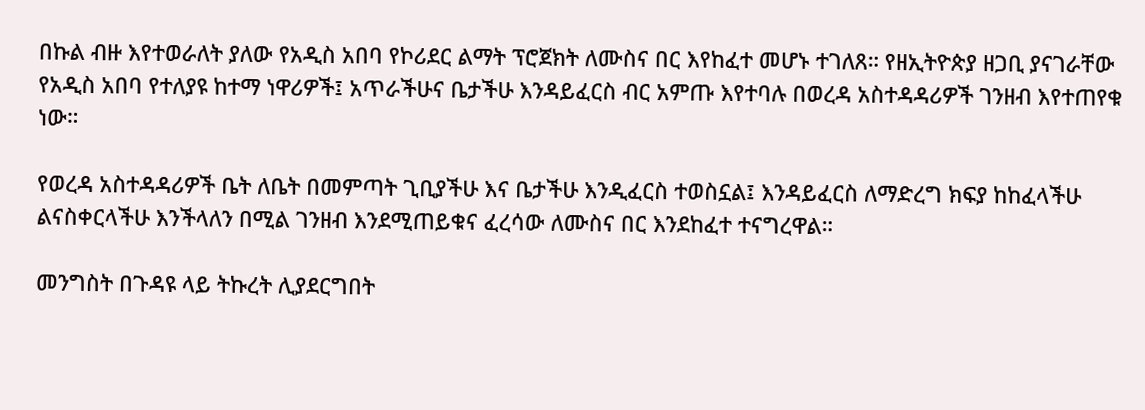በኩል ብዙ እየተወራለት ያለው የአዲስ አበባ የኮሪደር ልማት ፕሮጀክት ለሙስና በር እየከፈተ መሆኑ ተገለጸ። የዘኢትዮጵያ ዘጋቢ ያናገራቸው የአዲስ አበባ የተለያዩ ከተማ ነዋሪዎች፤ አጥራችሁና ቤታችሁ እንዳይፈርስ ብር አምጡ እየተባሉ በወረዳ አስተዳዳሪዎች ገንዘብ እየተጠየቁ ነው።

የወረዳ አስተዳዳሪዎች ቤት ለቤት በመምጣት ጊቢያችሁ እና ቤታችሁ እንዲፈርስ ተወስኗል፤ እንዳይፈርስ ለማድረግ ክፍያ ከከፈላችሁ ልናስቀርላችሁ እንችላለን በሚል ገንዘብ እንደሚጠይቁና ፈረሳው ለሙስና በር እንደከፈተ ተናግረዋል።

መንግስት በጉዳዩ ላይ ትኩረት ሊያደርግበት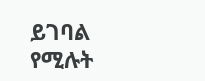ይገባል የሚሉት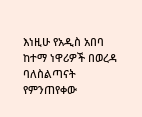እነዚሁ የአዲስ አበባ ከተማ ነዋሪዎች በወረዳ ባለስልጣናት የምንጠየቀው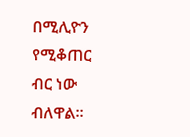በሚሊዮን የሚቆጠር ብር ነው ብለዋል።